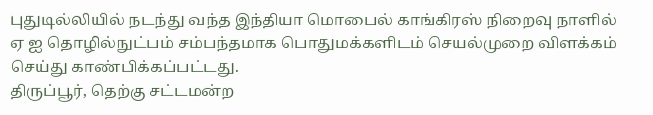புதுடில்லியில் நடந்து வந்த இந்தியா மொபைல் காங்கிரஸ் நிறைவு நாளில் ஏ ஐ தொழில்நுட்பம் சம்பந்தமாக பொதுமக்களிடம் செயல்முறை விளக்கம் செய்து காண்பிக்கப்பட்டது.
திருப்பூர், தெற்கு சட்டமன்ற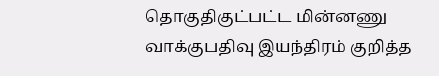தொகுதிகுட்பட்ட மின்னணு வாக்குபதிவு இயந்திரம் குறித்த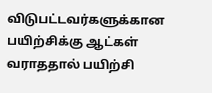விடுபட்டவர்களுக்கான பயிற்சிக்கு ஆட்கள் வராததால் பயிற்சி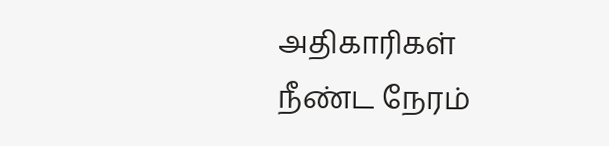அதிகாரிகள் நீண்ட நேரம்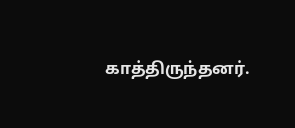காத்திருந்தனர்.